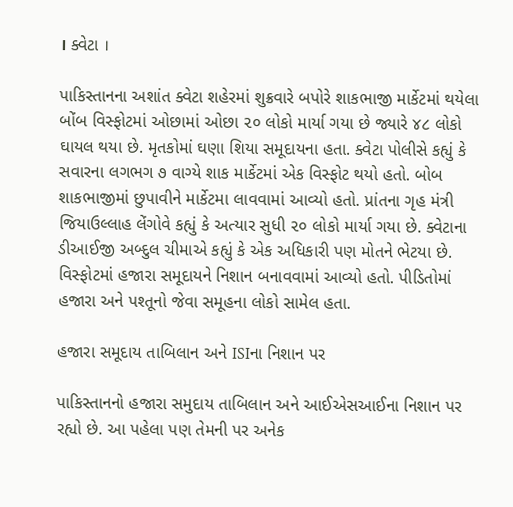। ક્વેટા ।

પાકિસ્તાનના અશાંત ક્વેટા શહેરમાં શુક્રવારે બપોરે શાકભાજી માર્કેટમાં થયેલા બોંબ વિસ્ફોટમાં ઓછામાં ઓછા ૨૦ લોકો માર્યા ગયા છે જ્યારે ૪૮ લોકો ઘાયલ થયા છે. મૃતકોમાં ઘણા શિયા સમૂદાયના હતા. ક્વેટા પોલીસે કહ્યું કે સવારના લગભગ ૭ વાગ્યે શાક માર્કેટમાં એક વિસ્ફોટ થયો હતો. બોબ શાકભાજીમાં છુપાવીને માર્કેટમા લાવવામાં આવ્યો હતો. પ્રાંતના ગૃહ મંત્રી જિયાઉલ્લાહ લેંગોવે કહ્યું કે અત્યાર સુધી ૨૦ લોકો માર્યા ગયા છે. ક્વેટાના ડીઆઈજી અબ્દુલ ચીમાએ કહ્યું કે એક અધિકારી પણ મોતને ભેટયા છે. વિસ્ફોટમાં હજારા સમૂદાયને નિશાન બનાવવામાં આવ્યો હતો. પીડિતોમાં હજારા અને પશ્તૂનો જેવા સમૂહના લોકો સામેલ હતા.

હજારા સમૂદાય તાબિલાન અને ISIના નિશાન પર

પાકિસ્તાનનો હજારા સમુદાય તાબિલાન અને આઈએસઆઈના નિશાન પર રહ્યો છે. આ પહેલા પણ તેમની પર અનેક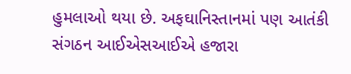હુમલાઓ થયા છે. અફઘાનિસ્તાનમાં પણ આતંકી સંગઠન આઈએસઆઈએ હજારા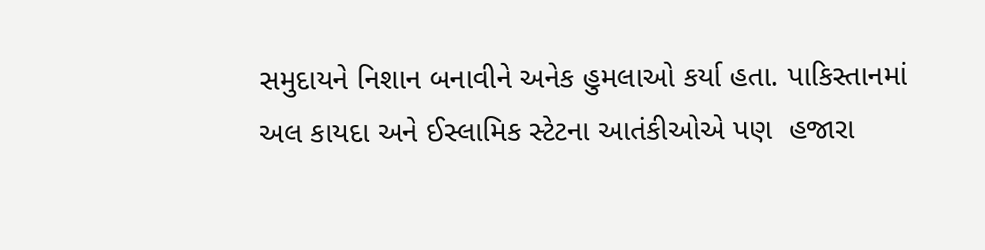સમુદાયને નિશાન બનાવીને અનેક હુમલાઓ કર્યા હતા. પાકિસ્તાનમાં અલ કાયદા અને ઈસ્લામિક સ્ટેટના આતંકીઓએ પણ  હજારા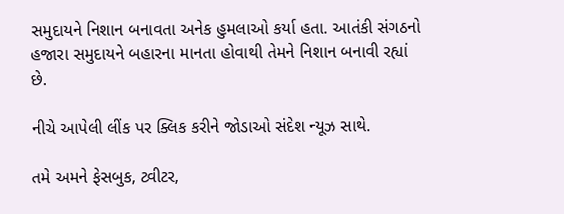સમુદાયને નિશાન બનાવતા અનેક હુમલાઓ કર્યા હતા. આતંકી સંગઠનો હજારા સમુદાયને બહારના માનતા હોવાથી તેમને નિશાન બનાવી રહ્યાં છે.

નીચે આપેલી લીંક પર ક્લિક કરીને જોડાઓ સંદેશ ન્યૂઝ સાથે.

તમે અમને ફેસબુક, ટ્વીટર,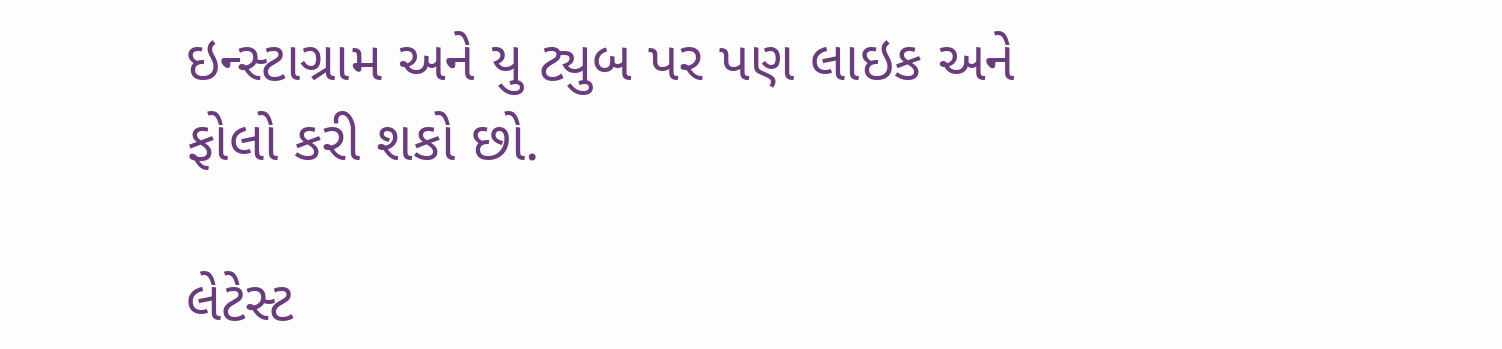ઇન્સ્ટાગ્રામ અને યુ ટ્યુબ પર પણ લાઇક અને ફોલો કરી શકો છો.

લેટેસ્ટ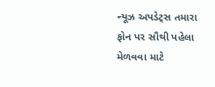ન્યૂઝ અપડેટ્સ તમારા ફોન પર સૌથી પહેલા મેળવવા માટે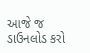આજે જ ડાઉનલોડ કરો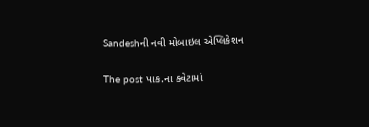Sandeshની નવી મોબાઇલ એપ્લિકેશન

The post પાક.ના ક્વેટામાં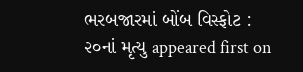ભરબજારમાં બોંબ વિસ્ફોટ : ૨૦નાં મૃત્યુ appeared first on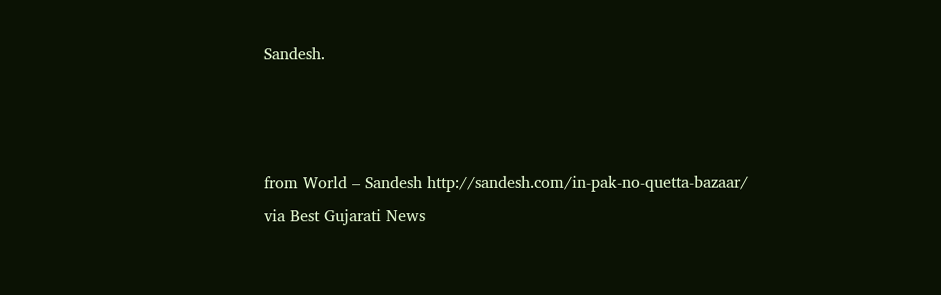Sandesh.



from World – Sandesh http://sandesh.com/in-pak-no-quetta-bazaar/
via Best Gujarati News